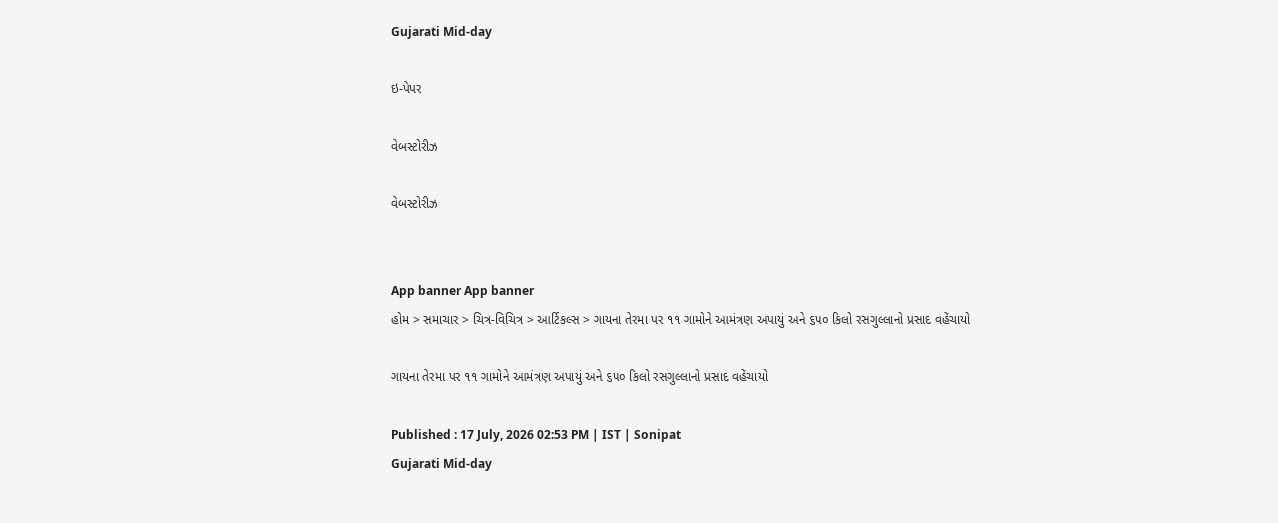Gujarati Mid-day

ઇ-પેપર

વેબસ્ટોરીઝ

વેબસ્ટોરીઝ


App banner App banner
હોમ > સમાચાર > ચિત્ર-વિચિત્ર > આર્ટિકલ્સ > ગાયના તેરમા પર ૧૧ ગામોને આમંત્રણ અપાયું અને ૬૫૦ કિલો રસગુલ્લાનો પ્રસાદ વહેંચાયો

ગાયના તેરમા પર ૧૧ ગામોને આમંત્રણ અપાયું અને ૬૫૦ કિલો રસગુલ્લાનો પ્રસાદ વહેંચાયો

Published : 17 July, 2026 02:53 PM | IST | Sonipat
Gujarati Mid-day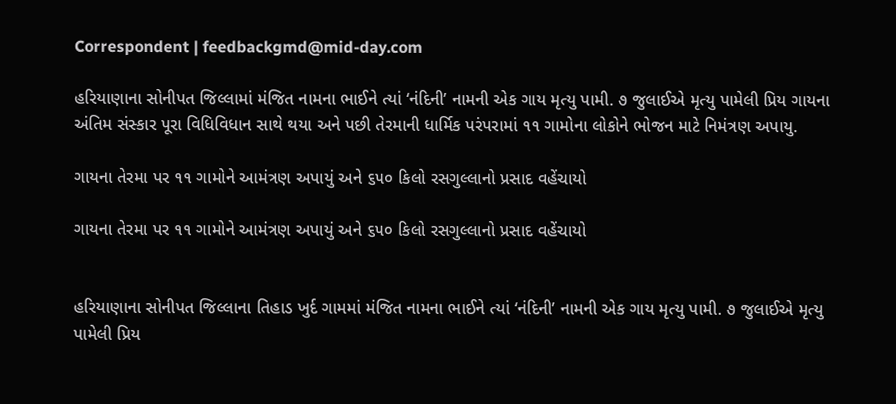Correspondent | feedbackgmd@mid-day.com

હરિયાણાના સોનીપત જિલ્લામાં મંજિત નામના ભાઈને ત્યાં ‘નંદિની’ નામની એક ગાય મૃત્યુ પામી. ૭ જુલાઈએ મૃત્યુ પામેલી પ્રિય ગાયના અંતિમ સંસ્કાર પૂરા વિધિવિધાન સાથે થયા અને પછી તેરમાની ધાર્મિક પરંપરામાં ૧૧ ગામોના લોકોને ભોજન માટે નિમંત્રણ અપાયુ.

ગાયના તેરમા પર ૧૧ ગામોને આમંત્રણ અપાયું અને ૬૫૦ કિલો રસગુલ્લાનો પ્રસાદ વહેંચાયો

ગાયના તેરમા પર ૧૧ ગામોને આમંત્રણ અપાયું અને ૬૫૦ કિલો રસગુલ્લાનો પ્રસાદ વહેંચાયો


હરિયાણાના સોનીપત જિલ્લાના તિહાડ ખુર્દ ગામમાં મંજિત નામના ભાઈને ત્યાં ‘નંદિની’ નામની એક ગાય મૃત્યુ પામી. ૭ જુલાઈએ મૃત્યુ પામેલી પ્રિય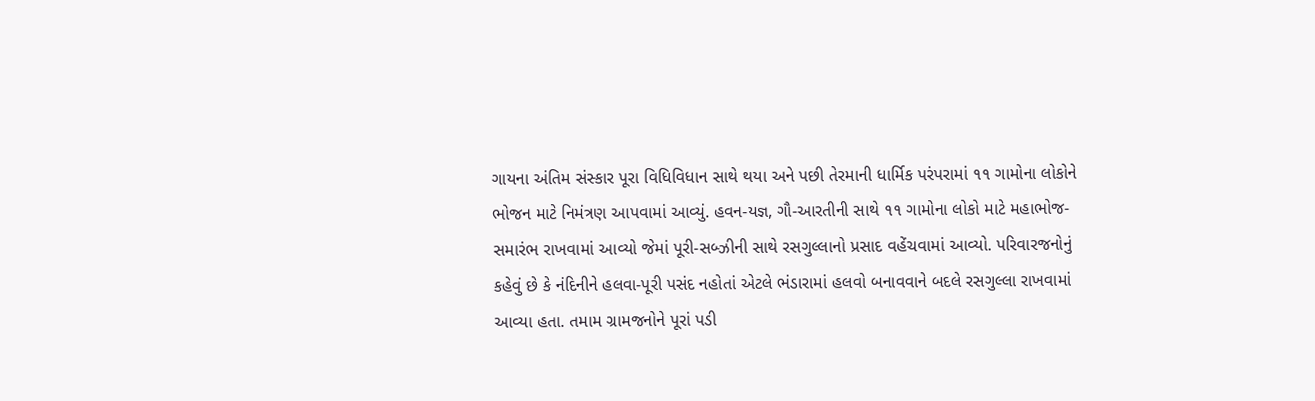ગાયના અંતિમ સંસ્કાર પૂરા વિધિવિધાન સાથે થયા અને પછી તેરમાની ધાર્મિક પરંપરામાં ૧૧ ગામોના લોકોને ભોજન માટે નિમંત્રણ આપવામાં આવ્યું. હવન-યજ્ઞ, ગૌ-આરતીની સાથે ૧૧ ગામોના લોકો માટે મહાભોજ-સમારંભ રાખવામાં આવ્યો જેમાં પૂરી-સબ્ઝીની સાથે રસગુલ્લાનો પ્રસાદ વહેંચવામાં આવ્યો. પરિવારજનોનું કહેવું છે કે નંદિનીને હલવા-પૂરી પસંદ નહોતાં એટલે ભંડારામાં હલવો બનાવવાને બદલે રસગુલ્લા રાખવામાં આવ્યા હતા. તમામ ગ્રામજનોને પૂરાં પડી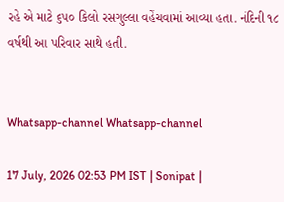રહે એ માટે ૬૫૦ કિલો રસગુલ્લા વહેંચવામાં આવ્યા હતા. નંદિની ૧૮ વર્ષથી આ પરિવાર સાથે હતી.


Whatsapp-channel Whatsapp-channel

17 July, 2026 02:53 PM IST | Sonipat |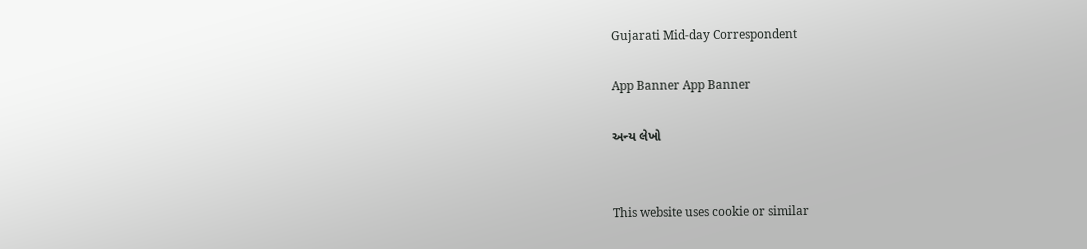Gujarati Mid-day Correspondent

App Banner App Banner

અન્ય લેખો


This website uses cookie or similar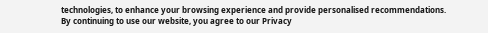technologies, to enhance your browsing experience and provide personalised recommendations. By continuing to use our website, you agree to our Privacy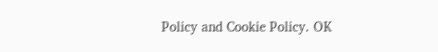Policy and Cookie Policy. OK